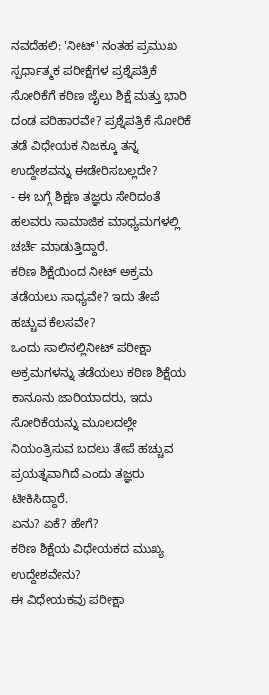ನವದೆಹಲಿ: 'ನೀಟ್' ನಂತಹ ಪ್ರಮುಖ ಸ್ಪರ್ಧಾತ್ಮಕ ಪರೀಕ್ಷೆಗಳ ಪ್ರಶ್ನೆಪತ್ರಿಕೆ ಸೋರಿಕೆಗೆ ಕಠಿಣ ಜೈಲು ಶಿಕ್ಷೆ ಮತ್ತು ಭಾರಿ ದಂಡ ಪರಿಹಾರವೇ? ಪ್ರಶ್ನೆಪತ್ರಿಕೆ ಸೋರಿಕೆ ತಡೆ ವಿಧೇಯಕ ನಿಜಕ್ಕೂ ತನ್ನ ಉದ್ದೇಶವನ್ನು ಈಡೇರಿಸಬಲ್ಲದೇ?
- ಈ ಬಗ್ಗೆ ಶಿಕ್ಷಣ ತಜ್ಞರು ಸೇರಿದಂತೆ ಹಲವರು ಸಾಮಾಜಿಕ ಮಾಧ್ಯಮಗಳಲ್ಲಿ ಚರ್ಚೆ ಮಾಡುತ್ತಿದ್ದಾರೆ.
ಕಠಿಣ ಶಿಕ್ಷೆಯಿಂದ ನೀಟ್ ಅಕ್ರಮ ತಡೆಯಲು ಸಾಧ್ಯವೇ? ಇದು ತೇಪೆ ಹಚ್ಚುವ ಕೆಲಸವೇ?
ಒಂದು ಸಾಲಿನಲ್ಲಿನೀಟ್ ಪರೀಕ್ಷಾ ಅಕ್ರಮಗಳನ್ನು ತಡೆಯಲು ಕಠಿಣ ಶಿಕ್ಷೆಯ ಕಾನೂನು ಜಾರಿಯಾದರು, ಇದು ಸೋರಿಕೆಯನ್ನು ಮೂಲದಲ್ಲೇ ನಿಯಂತ್ರಿಸುವ ಬದಲು ತೇಪೆ ಹಚ್ಚುವ ಪ್ರಯತ್ನವಾಗಿದೆ ಎಂದು ತಜ್ಞರು ಟೀಕಿಸಿದ್ದಾರೆ.
ಏನು? ಏಕೆ? ಹೇಗೆ?
ಕಠಿಣ ಶಿಕ್ಷೆಯ ವಿಧೇಯಕದ ಮುಖ್ಯ ಉದ್ದೇಶವೇನು?
ಈ ವಿಧೇಯಕವು ಪರೀಕ್ಷಾ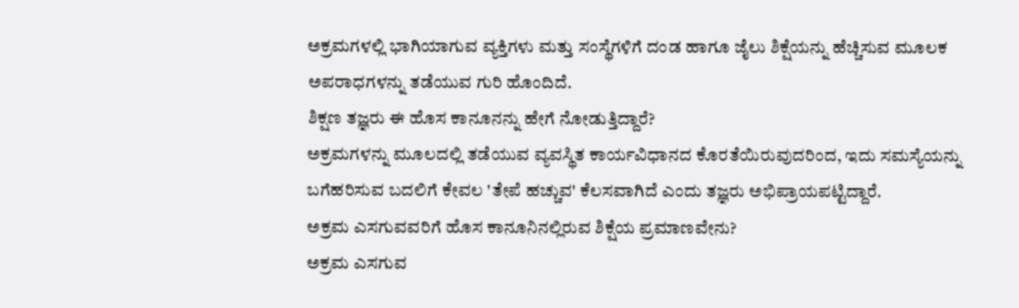ಅಕ್ರಮಗಳಲ್ಲಿ ಭಾಗಿಯಾಗುವ ವ್ಯಕ್ತಿಗಳು ಮತ್ತು ಸಂಸ್ಥೆಗಳಿಗೆ ದಂಡ ಹಾಗೂ ಜೈಲು ಶಿಕ್ಷೆಯನ್ನು ಹೆಚ್ಚಿಸುವ ಮೂಲಕ ಅಪರಾಧಗಳನ್ನು ತಡೆಯುವ ಗುರಿ ಹೊಂದಿದೆ.
ಶಿಕ್ಷಣ ತಜ್ಞರು ಈ ಹೊಸ ಕಾನೂನನ್ನು ಹೇಗೆ ನೋಡುತ್ತಿದ್ದಾರೆ?
ಅಕ್ರಮಗಳನ್ನು ಮೂಲದಲ್ಲಿ ತಡೆಯುವ ವ್ಯವಸ್ಥಿತ ಕಾರ್ಯವಿಧಾನದ ಕೊರತೆಯಿರುವುದರಿಂದ, ಇದು ಸಮಸ್ಯೆಯನ್ನು ಬಗೆಹರಿಸುವ ಬದಲಿಗೆ ಕೇವಲ 'ತೇಪೆ ಹಚ್ಚುವ' ಕೆಲಸವಾಗಿದೆ ಎಂದು ತಜ್ಞರು ಅಭಿಪ್ರಾಯಪಟ್ಟಿದ್ದಾರೆ.
ಅಕ್ರಮ ಎಸಗುವವರಿಗೆ ಹೊಸ ಕಾನೂನಿನಲ್ಲಿರುವ ಶಿಕ್ಷೆಯ ಪ್ರಮಾಣವೇನು?
ಅಕ್ರಮ ಎಸಗುವ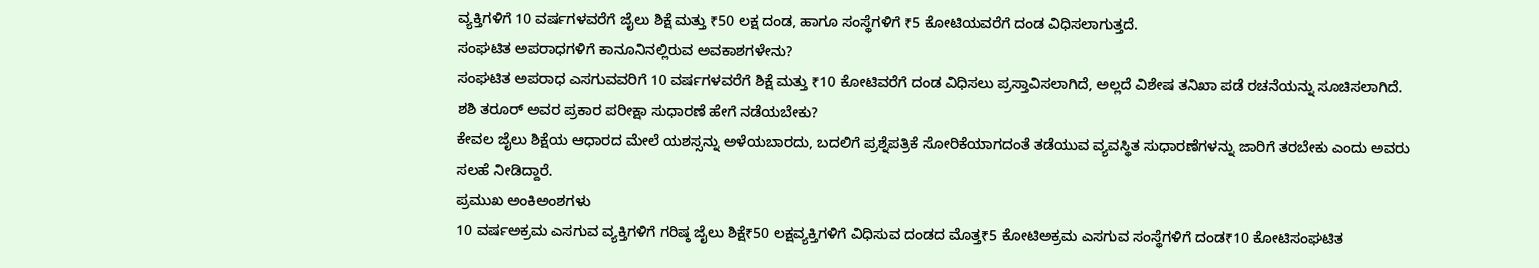ವ್ಯಕ್ತಿಗಳಿಗೆ 10 ವರ್ಷಗಳವರೆಗೆ ಜೈಲು ಶಿಕ್ಷೆ ಮತ್ತು ₹50 ಲಕ್ಷ ದಂಡ, ಹಾಗೂ ಸಂಸ್ಥೆಗಳಿಗೆ ₹5 ಕೋಟಿಯವರೆಗೆ ದಂಡ ವಿಧಿಸಲಾಗುತ್ತದೆ.
ಸಂಘಟಿತ ಅಪರಾಧಗಳಿಗೆ ಕಾನೂನಿನಲ್ಲಿರುವ ಅವಕಾಶಗಳೇನು?
ಸಂಘಟಿತ ಅಪರಾಧ ಎಸಗುವವರಿಗೆ 10 ವರ್ಷಗಳವರೆಗೆ ಶಿಕ್ಷೆ ಮತ್ತು ₹10 ಕೋಟಿವರೆಗೆ ದಂಡ ವಿಧಿಸಲು ಪ್ರಸ್ತಾವಿಸಲಾಗಿದೆ, ಅಲ್ಲದೆ ವಿಶೇಷ ತನಿಖಾ ಪಡೆ ರಚನೆಯನ್ನು ಸೂಚಿಸಲಾಗಿದೆ.
ಶಶಿ ತರೂರ್ ಅವರ ಪ್ರಕಾರ ಪರೀಕ್ಷಾ ಸುಧಾರಣೆ ಹೇಗೆ ನಡೆಯಬೇಕು?
ಕೇವಲ ಜೈಲು ಶಿಕ್ಷೆಯ ಆಧಾರದ ಮೇಲೆ ಯಶಸ್ಸನ್ನು ಅಳೆಯಬಾರದು, ಬದಲಿಗೆ ಪ್ರಶ್ನೆಪತ್ರಿಕೆ ಸೋರಿಕೆಯಾಗದಂತೆ ತಡೆಯುವ ವ್ಯವಸ್ಥಿತ ಸುಧಾರಣೆಗಳನ್ನು ಜಾರಿಗೆ ತರಬೇಕು ಎಂದು ಅವರು ಸಲಹೆ ನೀಡಿದ್ದಾರೆ.
ಪ್ರಮುಖ ಅಂಕಿಅಂಶಗಳು
10 ವರ್ಷಅಕ್ರಮ ಎಸಗುವ ವ್ಯಕ್ತಿಗಳಿಗೆ ಗರಿಷ್ಠ ಜೈಲು ಶಿಕ್ಷೆ₹50 ಲಕ್ಷವ್ಯಕ್ತಿಗಳಿಗೆ ವಿಧಿಸುವ ದಂಡದ ಮೊತ್ತ₹5 ಕೋಟಿಅಕ್ರಮ ಎಸಗುವ ಸಂಸ್ಥೆಗಳಿಗೆ ದಂಡ₹10 ಕೋಟಿಸಂಘಟಿತ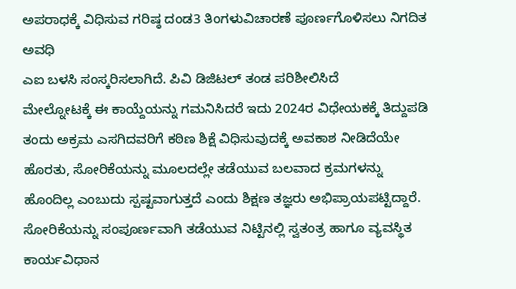ಅಪರಾಧಕ್ಕೆ ವಿಧಿಸುವ ಗರಿಷ್ಠ ದಂಡ3 ತಿಂಗಳುವಿಚಾರಣೆ ಪೂರ್ಣಗೊಳಿಸಲು ನಿಗದಿತ ಅವಧಿ
ಎಐ ಬಳಸಿ ಸಂಸ್ಕರಿಸಲಾಗಿದೆ. ಪಿವಿ ಡಿಜಿಟಲ್ ತಂಡ ಪರಿಶೀಲಿಸಿದೆ
ಮೇಲ್ನೋಟಕ್ಕೆ ಈ ಕಾಯ್ದೆಯನ್ನು ಗಮನಿಸಿದರೆ ಇದು 2024ರ ವಿಧೇಯಕಕ್ಕೆ ತಿದ್ದುಪಡಿ ತಂದು ಅಕ್ರಮ ಎಸಗಿದವರಿಗೆ ಕಠಿಣ ಶಿಕ್ಷೆ ವಿಧಿಸುವುದಕ್ಕೆ ಅವಕಾಶ ನೀಡಿದೆಯೇ ಹೊರತು, ಸೋರಿಕೆಯನ್ನು ಮೂಲದಲ್ಲೇ ತಡೆಯುವ ಬಲವಾದ ಕ್ರಮಗಳನ್ನು ಹೊಂದಿಲ್ಲ ಎಂಬುದು ಸ್ಪಷ್ಟವಾಗುತ್ತದೆ ಎಂದು ಶಿಕ್ಷಣ ತಜ್ಞರು ಅಭಿಪ್ರಾಯಪಟ್ಟಿದ್ದಾರೆ.
ಸೋರಿಕೆಯನ್ನು ಸಂಪೂರ್ಣವಾಗಿ ತಡೆಯುವ ನಿಟ್ಟಿನಲ್ಲಿ ಸ್ವತಂತ್ರ ಹಾಗೂ ವ್ಯವಸ್ಥಿತ ಕಾರ್ಯವಿಧಾನ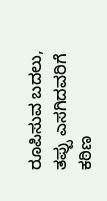ರೂಪಿಸುವ ಬದಲು, ತಪ್ಪು ಎಸಗಿದವರಿಗೆ ಕಠಿಣ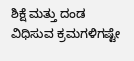ಶಿಕ್ಷೆ ಮತ್ತು ದಂಡ ವಿಧಿಸುವ ಕ್ರಮಗಳಿಗಷ್ಟೇ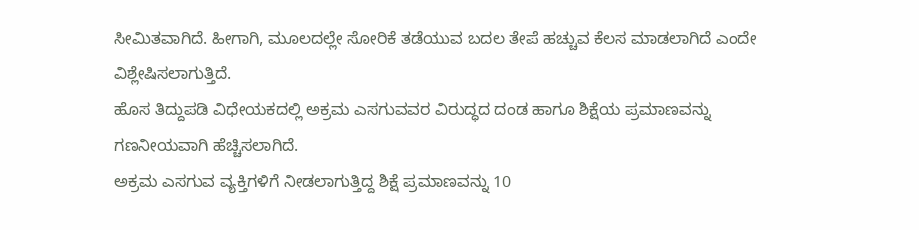ಸೀಮಿತವಾಗಿದೆ. ಹೀಗಾಗಿ, ಮೂಲದಲ್ಲೇ ಸೋರಿಕೆ ತಡೆಯುವ ಬದಲ ತೇಪೆ ಹಚ್ಚುವ ಕೆಲಸ ಮಾಡಲಾಗಿದೆ ಎಂದೇ ವಿಶ್ಲೇಷಿಸಲಾಗುತ್ತಿದೆ.
ಹೊಸ ತಿದ್ದುಪಡಿ ವಿಧೇಯಕದಲ್ಲಿ ಅಕ್ರಮ ಎಸಗುವವರ ವಿರುದ್ಧದ ದಂಡ ಹಾಗೂ ಶಿಕ್ಷೆಯ ಪ್ರಮಾಣವನ್ನು ಗಣನೀಯವಾಗಿ ಹೆಚ್ಚಿಸಲಾಗಿದೆ.
ಅಕ್ರಮ ಎಸಗುವ ವ್ಯಕ್ತಿಗಳಿಗೆ ನೀಡಲಾಗುತ್ತಿದ್ದ ಶಿಕ್ಷೆ ಪ್ರಮಾಣವನ್ನು 10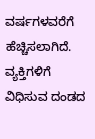ವರ್ಷಗಳವರೆಗೆ ಹೆಚ್ಚಿಸಲಾಗಿದೆ. ವ್ಯಕ್ತಿಗಳಿಗೆ ವಿಧಿಸುವ ದಂಡದ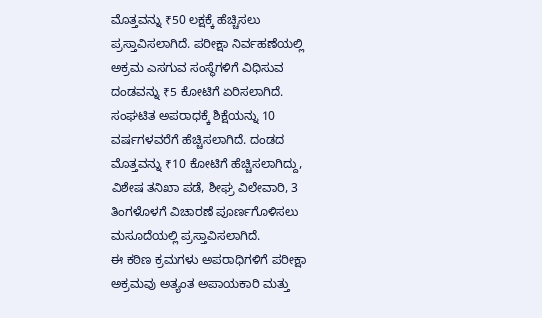ಮೊತ್ತವನ್ನು ₹50 ಲಕ್ಷಕ್ಕೆ ಹೆಚ್ಚಿಸಲು ಪ್ರಸ್ತಾವಿಸಲಾಗಿದೆ. ಪರೀಕ್ಷಾ ನಿರ್ವಹಣೆಯಲ್ಲಿ ಅಕ್ರಮ ಎಸಗುವ ಸಂಸ್ಥೆಗಳಿಗೆ ವಿಧಿಸುವ ದಂಡವನ್ನು ₹5 ಕೋಟಿಗೆ ಏರಿಸಲಾಗಿದೆ. ಸಂಘಟಿತ ಅಪರಾಧಕ್ಕೆ ಶಿಕ್ಷೆಯನ್ನು 10 ವರ್ಷಗಳವರೆಗೆ ಹೆಚ್ಚಿಸಲಾಗಿದೆ. ದಂಡದ ಮೊತ್ತವನ್ನು ₹10 ಕೋಟಿಗೆ ಹೆಚ್ಚಿಸಲಾಗಿದ್ದು, ವಿಶೇಷ ತನಿಖಾ ಪಡೆ, ಶೀಘ್ರ ವಿಲೇವಾರಿ, 3 ತಿಂಗಳೊಳಗೆ ವಿಚಾರಣೆ ಪೂರ್ಣಗೊಳಿಸಲು ಮಸೂದೆಯಲ್ಲಿ ಪ್ರಸ್ತಾವಿಸಲಾಗಿದೆ.
ಈ ಕಠಿಣ ಕ್ರಮಗಳು ಅಪರಾಧಿಗಳಿಗೆ ಪರೀಕ್ಷಾ ಅಕ್ರಮವು ಅತ್ಯಂತ ಅಪಾಯಕಾರಿ ಮತ್ತು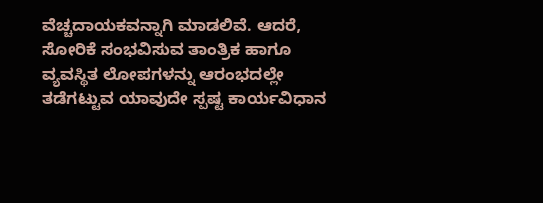ವೆಚ್ಚದಾಯಕವನ್ನಾಗಿ ಮಾಡಲಿವೆ. ಆದರೆ, ಸೋರಿಕೆ ಸಂಭವಿಸುವ ತಾಂತ್ರಿಕ ಹಾಗೂ ವ್ಯವಸ್ಥಿತ ಲೋಪಗಳನ್ನು ಆರಂಭದಲ್ಲೇ ತಡೆಗಟ್ಟುವ ಯಾವುದೇ ಸ್ಪಷ್ಟ ಕಾರ್ಯವಿಧಾನ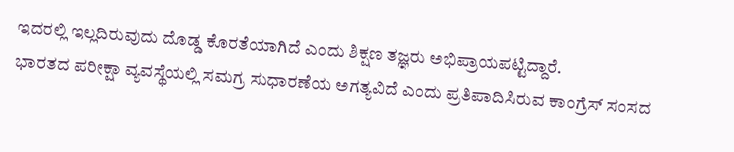ಇದರಲ್ಲಿ ಇಲ್ಲದಿರುವುದು ದೊಡ್ಡ ಕೊರತೆಯಾಗಿದೆ ಎಂದು ಶಿಕ್ಷಣ ತಜ್ಞರು ಅಭಿಪ್ರಾಯಪಟ್ಟಿದ್ದಾರೆ.
ಭಾರತದ ಪರೀಕ್ಷಾ ವ್ಯವಸ್ಥೆಯಲ್ಲಿ ಸಮಗ್ರ ಸುಧಾರಣೆಯ ಅಗತ್ಯವಿದೆ ಎಂದು ಪ್ರತಿಪಾದಿಸಿರುವ ಕಾಂಗ್ರೆಸ್ ಸಂಸದ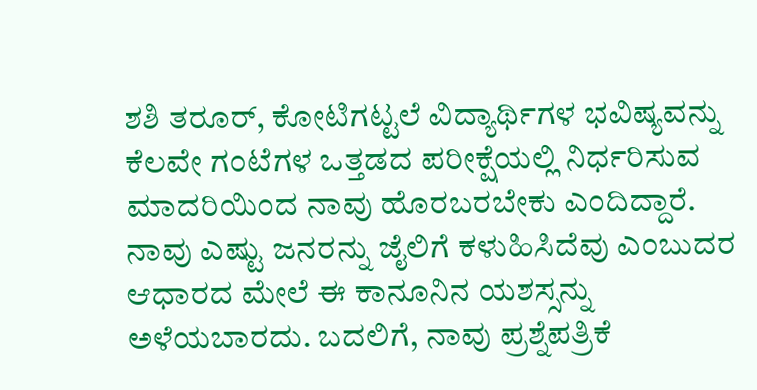ಶಶಿ ತರೂರ್, ಕೋಟಿಗಟ್ಟಲೆ ವಿದ್ಯಾರ್ಥಿಗಳ ಭವಿಷ್ಯವನ್ನು ಕೆಲವೇ ಗಂಟೆಗಳ ಒತ್ತಡದ ಪರೀಕ್ಷೆಯಲ್ಲಿ ನಿರ್ಧರಿಸುವ ಮಾದರಿಯಿಂದ ನಾವು ಹೊರಬರಬೇಕು ಎಂದಿದ್ದಾರೆ.
ನಾವು ಎಷ್ಟು ಜನರನ್ನು ಜೈಲಿಗೆ ಕಳುಹಿಸಿದೆವು ಎಂಬುದರ ಆಧಾರದ ಮೇಲೆ ಈ ಕಾನೂನಿನ ಯಶಸ್ಸನ್ನು ಅಳೆಯಬಾರದು. ಬದಲಿಗೆ, ನಾವು ಪ್ರಶ್ನೆಪತ್ರಿಕೆ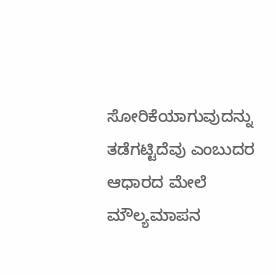ಸೋರಿಕೆಯಾಗುವುದನ್ನು ತಡೆಗಟ್ಟಿದೆವು ಎಂಬುದರ ಆಧಾರದ ಮೇಲೆ ಮೌಲ್ಯಮಾಪನ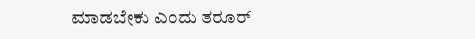ಮಾಡಬೇಕು ಎಂದು ತರೂರ್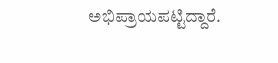ಅಭಿಪ್ರಾಯಪಟ್ಟಿದ್ದಾರೆ.